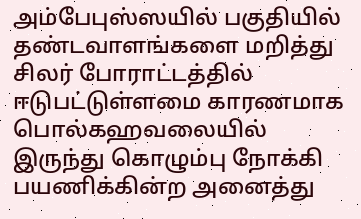அம்பேபுஸ்ஸயில் பகுதியில் தண்டவாளங்களை மறித்து சிலர் போராட்டத்தில் ஈடுபட்டுள்ளமை காரணமாக பொல்கஹவலையில் இருந்து கொழும்பு நோக்கி பயணிக்கின்ற அனைத்து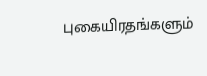புகையிரதங்களும்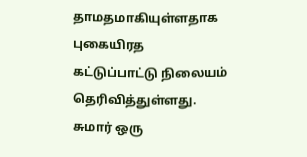தாமதமாகியுள்ளதாக புகையிரத கட்டுப்பாட்டு நிலையம் தெரிவித்துள்ளது.
சுமார் ஒரு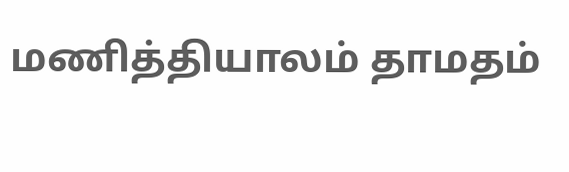மணித்தியாலம் தாமதம்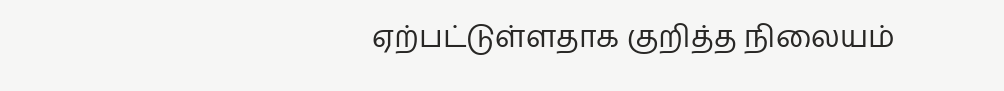ஏற்பட்டுள்ளதாக குறித்த நிலையம்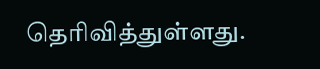தெரிவித்துள்ளது.